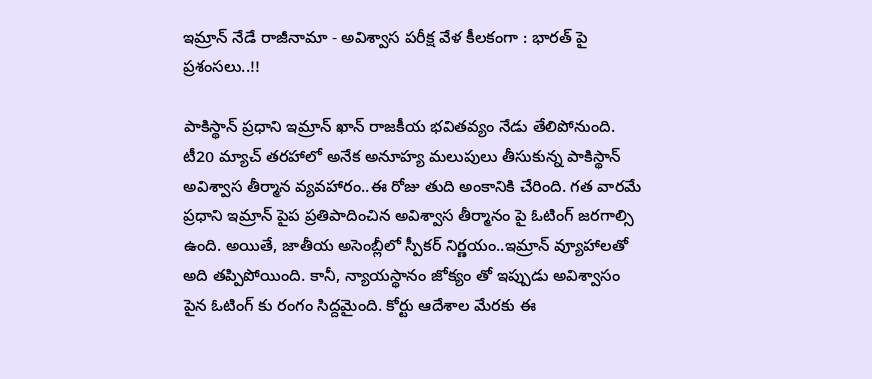ఇమ్రాన్ నేడే రాజీనామా - అవిశ్వాస పరీక్ష వేళ కీలకంగా : భారత్ పై ప్రశంసలు..!!

పాకిస్థాన్ ప్రధాని ఇమ్రాన్‌ ఖాన్‌ రాజకీయ భవితవ్యం నేడు తేలిపోనుంది. టీ20 మ్యాచ్ తరహాలో అనేక అనూహ్య మలుపులు తీసుకున్న పాకిస్థాన్ అవిశ్వాస తీర్మాన వ్యవహారం..ఈ రోజు తుది అంకానికి చేరింది. గత వారమే ప్రధాని ఇమ్రాన్ పైప ప్రతిపాదించిన అవిశ్వాస తీర్మానం పై ఓటింగ్ జరగాల్సి ఉంది. అయితే, జాతీయ అసెంబ్లీలో స్పీకర్ నిర్ణయం..ఇమ్రాన్ వ్యూహాలతో అది తప్పిపోయింది. కానీ, న్యాయస్థానం జోక్యం తో ఇప్పుడు అవిశ్వాసం పైన ఓటింగ్ కు రంగం సిద్దమైంది. కోర్టు ఆదేశాల మేరకు ఈ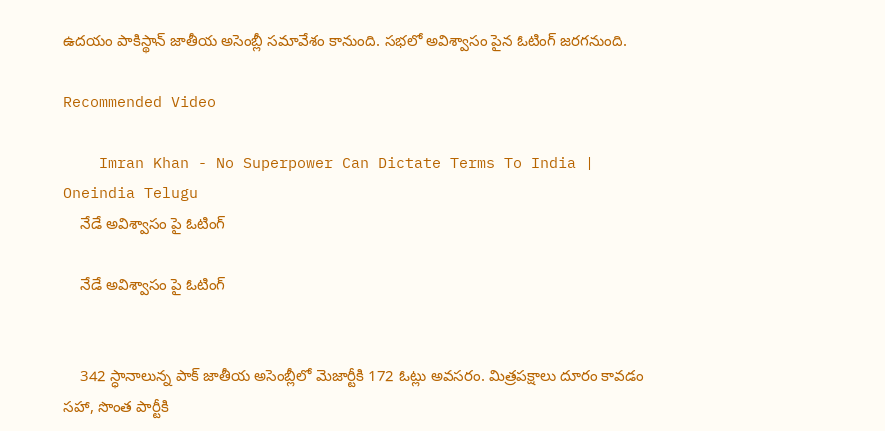ఉదయం పాకిస్థాన్ జాతీయ అసెంబ్లీ సమావేశం కానుంది. సభలో అవిశ్వాసం పైన ఓటింగ్ జరగనుంది.

Recommended Video

    Imran Khan - No Superpower Can Dictate Terms To India | Oneindia Telugu
    నేడే అవిశ్వాసం పై ఓటింగ్

    నేడే అవిశ్వాసం పై ఓటింగ్


    342 స్ధానాలున్న పాక్‌ జాతీయ అసెంబ్లీలో మెజార్టీకి 172 ఓట్లు అవసరం. మిత్రపక్షాలు దూరం కావడం సహా, సొంత పార్టీకి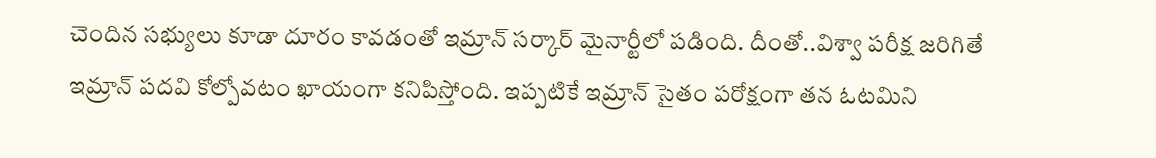చెందిన సభ్యులు కూడా దూరం కావడంతో ఇమ్రాన్‌ సర్కార్‌ మైనార్టీలో పడింది. దీంతో..విశ్వా పరీక్ష జరిగితే ఇమ్రాన్ పదవి కోల్పోవటం ఖాయంగా కనిపిస్తోంది. ఇప్పటికే ఇమ్రాన్ సైతం పరోక్షంగా తన ఓటమిని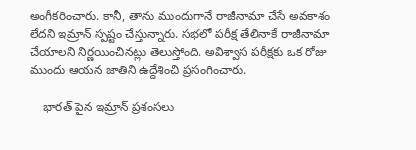అంగీకరించారు. కానీ, తాను ముందుగానే రాజీనామా చేసే అవకాశం లేదని ఇమ్రాన్ స్పష్టం చేస్తున్నారు. సభలో పరీక్ష తేలినాకే రాజీనామా చేయాలని నిర్ణయించినట్లు తెలుస్తోంది. అవిశ్వాస పరీక్షకు ఒక రోజు ముందు ఆయన జాతిని ఉద్దేశించి ప్రసంగించారు.

    భారత్ పైన ఇమ్రాన్ ప్రశంసలు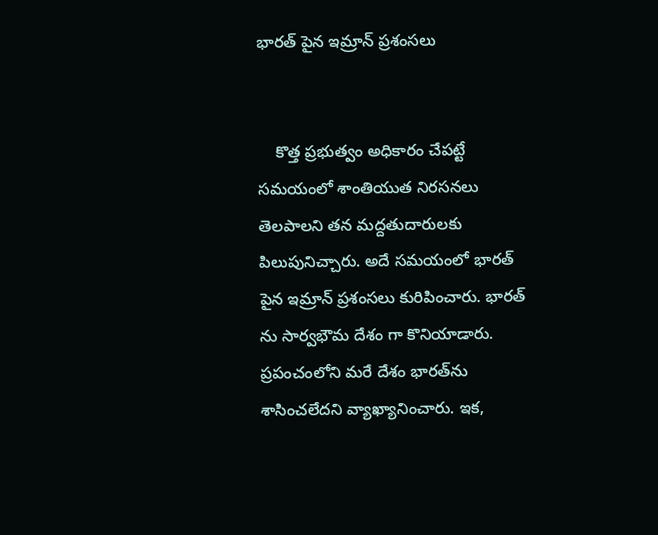భారత్ పైన ఇమ్రాన్ ప్రశంసలు


    కొత్త ప్రభుత్వం అధికారం చేపట్టే సమయంలో శాంతియుత నిరసనలు తెలపాలని తన మద్దతుదారులకు పిలుపునిచ్చారు. అదే సమయంలో భారత్ పైన ఇమ్రాన్ ప్రశంసలు కురిపించారు. భారత్ ను సార్వభౌమ దేశం గా కొనియాడారు. ప్రపంచంలోని మరే దేశం భారత్‌ను శాసించలేదని వ్యాఖ్యానించారు. ఇక,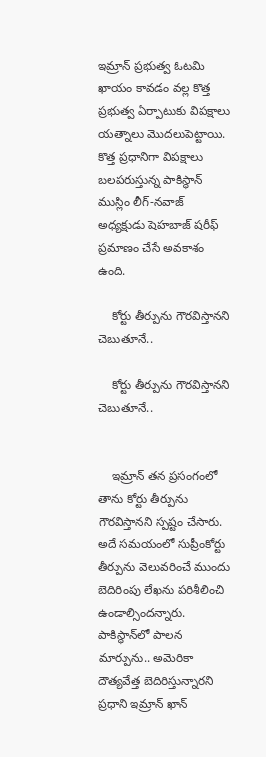ఇమ్రాన్‌ ప్రభుత్వ ఓటమి ఖాయం కావడం వల్ల కొత్త ప్రభుత్వ ఏర్పాటుకు విపక్షాలు యత్నాలు మొదలుపెట్టాయి. కొత్త ప్రధానిగా విపక్షాలు బలపరుస్తున్న పాకిస్థాన్‌ ముస్లిం లీగ్‌-నవాజ్‌ అధ్యక్షుడు షెహబాజ్‌ షరీఫ్‌ ప్రమాణం చేసే అవకాశం ఉంది.

    కోర్టు తీర్పును గౌరవిస్తానని చెబుతూనే..

    కోర్టు తీర్పును గౌరవిస్తానని చెబుతూనే..


    ఇమ్రాన్ తన ప్రసంగంలో తాను కోర్టు తీర్పును గౌరవిస్తానని స్పష్టం చేసారు. అదే సమయంలో సుప్రీంకోర్టు తీర్పును వెలువరించే ముందు బెదిరింపు లేఖను పరిశీలించి ఉండాల్సిందన్నారు. పాకిస్థాన్‌లో పాలన మార్పును.. అమెరికా దౌత్యవేత్త బెదిరిస్తున్నారని ప్రధాని ఇమ్రాన్ ఖాన్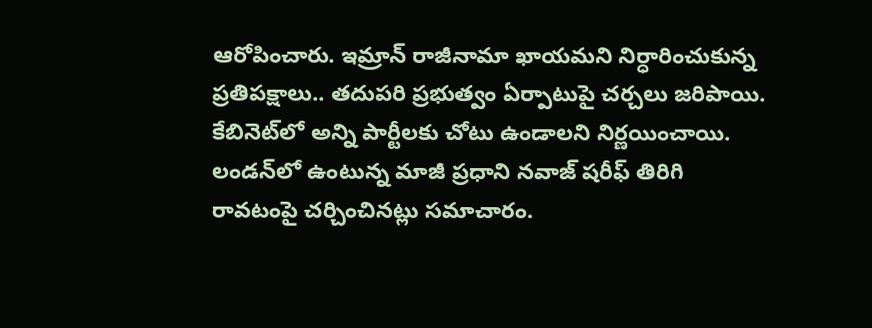ఆరోపించారు. ఇమ్రాన్ రాజీనామా ఖాయమని నిర్ధారించుకున్న ప్రతిపక్షాలు.. తదుపరి ప్రభుత్వం ఏర్పాటుపై చర్చలు జరిపాయి. కేబినెట్‌లో అన్ని పార్టీలకు చోటు ఉండాలని నిర్ణయించాయి. లండన్‌లో ఉంటున్న మాజీ ప్రధాని నవాజ్‌ షరీఫ్‌ తిరిగి రావటంపై చర్చించినట్లు సమాచారం.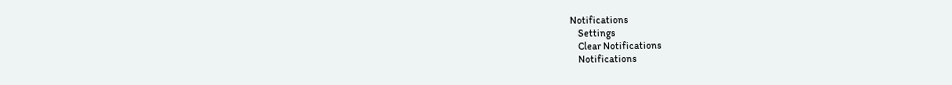Notifications
    Settings
    Clear Notifications
    Notifications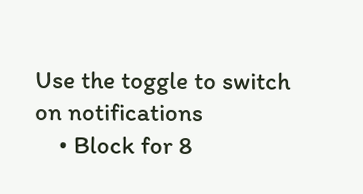Use the toggle to switch on notifications
    • Block for 8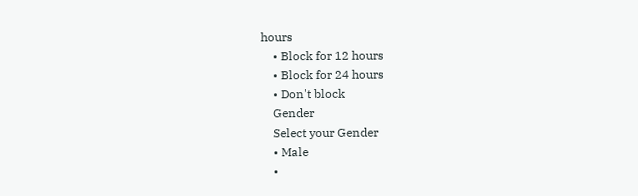hours
    • Block for 12 hours
    • Block for 24 hours
    • Don't block
    Gender
    Select your Gender
    • Male
    •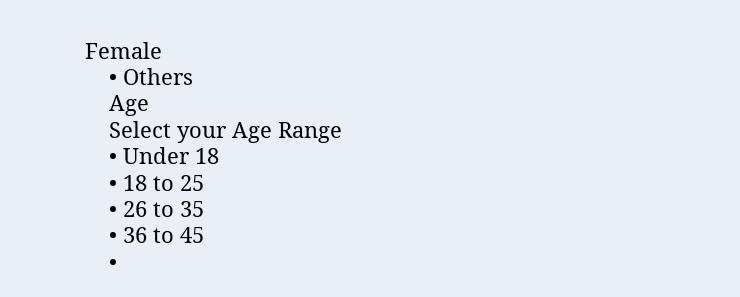Female
    • Others
    Age
    Select your Age Range
    • Under 18
    • 18 to 25
    • 26 to 35
    • 36 to 45
    •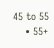45 to 55
    • 55+